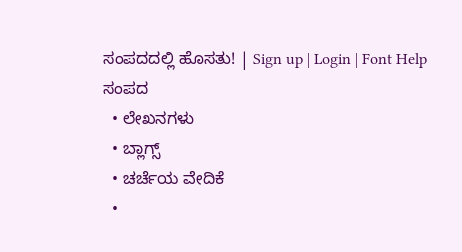ಸಂಪದದಲ್ಲಿ ಹೊಸತು! | Sign up | Login | Font Help
ಸಂಪದ
  • ಲೇಖನಗಳು
  • ಬ್ಲಾಗ್ಸ್
  • ಚರ್ಚೆಯ ವೇದಿಕೆ
  •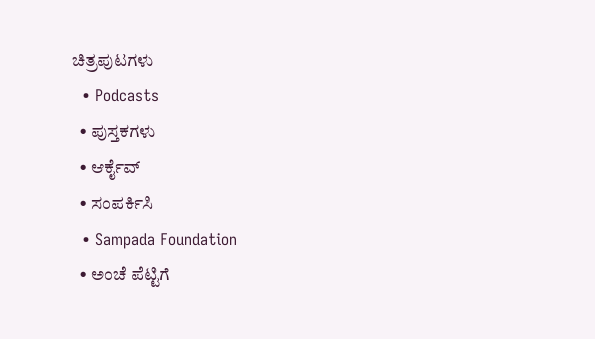ಚಿತ್ರಪುಟಗಳು
  • Podcasts
  • ಪುಸ್ತಕಗಳು
  • ಆರ್ಕೈವ್
  • ಸಂಪರ್ಕಿಸಿ
  • Sampada Foundation
  • ಅಂಚೆ ಪೆಟ್ಟಿಗೆ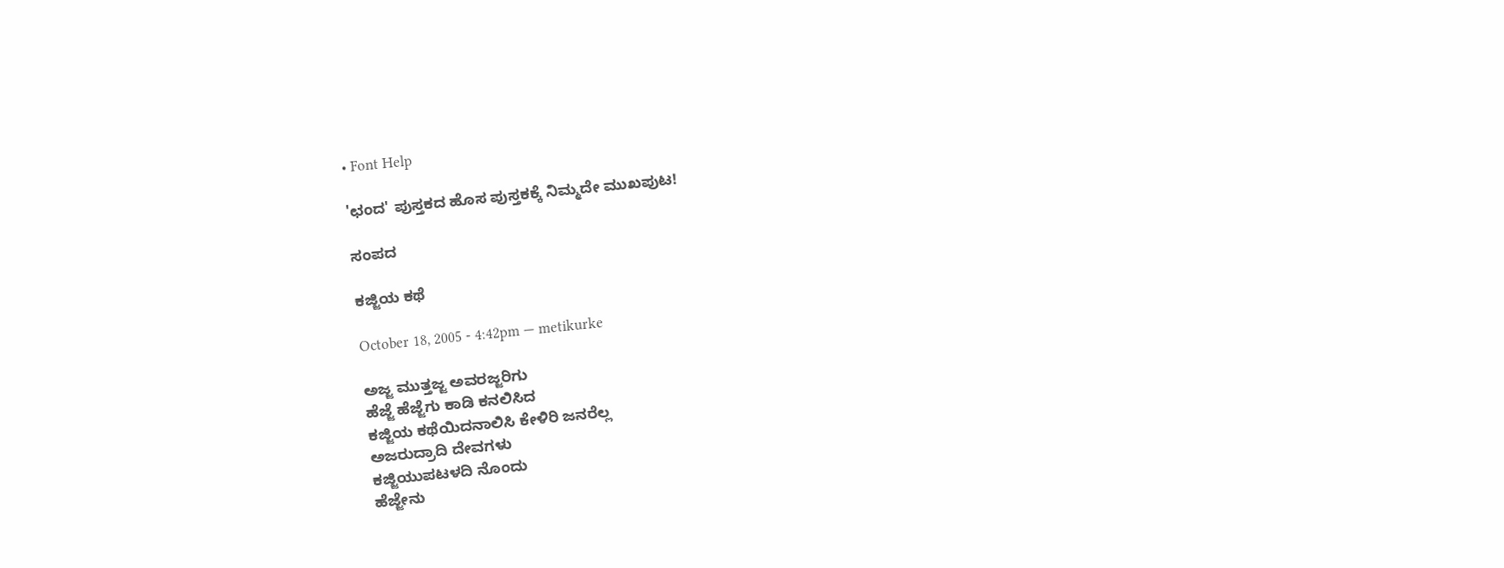• Font Help

'ಛಂದ' ಪುಸ್ತಕದ ಹೊಸ ಪುಸ್ತಕಕ್ಕೆ ನಿಮ್ಮದೇ ಮುಖಪುಟ!

ಸಂಪದ

ಕಜ್ಜಿಯ ಕಥೆ

October 18, 2005 - 4:42pm — metikurke

ಅಜ್ಜ ಮುತ್ತಜ್ಜ ಅವರಜ್ಜರಿಗು
ಹೆಜ್ಜೆ ಹೆಜ್ಜೆಗು ಕಾಡಿ ಕನಲಿಸಿದ
ಕಜ್ಜಿಯ ಕಥೆಯಿದನಾಲಿಸಿ ಕೇಳಿರಿ ಜನರೆಲ್ಲ
ಅಜರುದ್ರಾದಿ ದೇವಗಳು
ಕಜ್ಜಿಯುಪಟಳದಿ ನೊಂದು
ಹೆಜ್ಜೇನು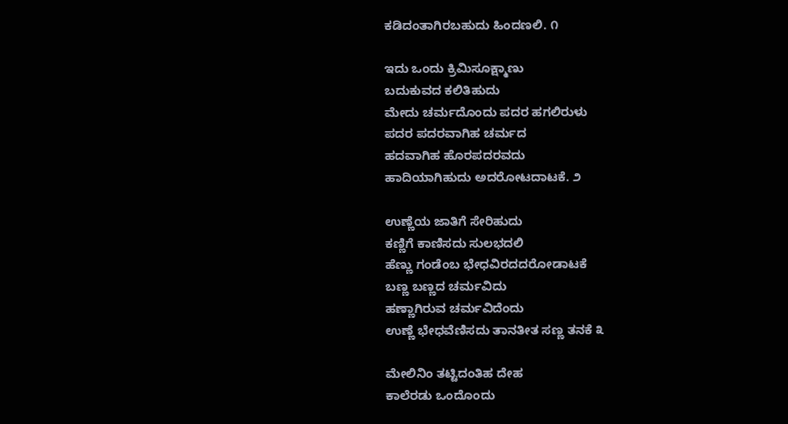ಕಡಿದಂತಾಗಿರಬಹುದು ಹಿಂದಣಲಿ. ೧

ಇದು ಒಂದು ಕ್ರಿಮಿಸೂಕ್ಷ್ಮಾಣು
ಬದುಕುವದ ಕಲಿತಿಹುದು
ಮೇದು ಚರ್ಮದೊಂದು ಪದರ ಹಗಲಿರುಳು
ಪದರ ಪದರವಾಗಿಹ ಚರ್ಮದ
ಹದವಾಗಿಹ ಹೊರಪದರವದು
ಹಾದಿಯಾಗಿಹುದು ಅದರೋಟದಾಟಕೆ. ೨

ಉಣ್ಣೆಯ ಜಾತಿಗೆ ಸೇರಿಹುದು
ಕಣ್ಣಿಗೆ ಕಾಣಿಸದು ಸುಲಭದಲಿ
ಹೆಣ್ಣು ಗಂಡೆಂಬ ಭೇಧವಿರದದರೋಡಾಟಕೆ
ಬಣ್ಣ ಬಣ್ಣದ ಚರ್ಮವಿದು
ಹಣ್ಣಾಗಿರುವ ಚರ್ಮವಿದೆಂದು
ಉಣ್ಣೆ ಭೇಧವೆಣಿಸದು ತಾನತೀತ ಸಣ್ಣ ತನಕೆ ೩

ಮೇಲಿನಿಂ ತಟ್ಟಿದಂತಿಹ ದೇಹ
ಕಾಲೆರಡು ಒಂದೊಂದು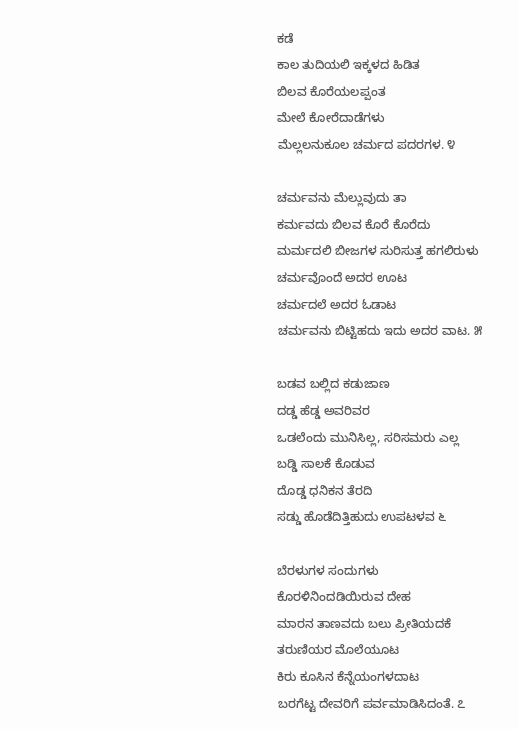ಕಡೆ
ಕಾಲ ತುದಿಯಲಿ ಇಕ್ಕಳದ ಹಿಡಿತ
ಬಿಲವ ಕೊರೆಯಲಪ್ಪಂತ
ಮೇಲೆ ಕೋರೆದಾಡೆಗಳು
ಮೆಲ್ಲಲನುಕೂಲ ಚರ್ಮದ ಪದರಗಳ. ೪

ಚರ್ಮವನು ಮೆಲ್ಲುವುದು ತಾ
ಕರ್ಮವದು ಬಿಲವ ಕೊರೆ ಕೊರೆದು
ಮರ್ಮದಲಿ ಬೀಜಗಳ ಸುರಿಸುತ್ತ ಹಗಲಿರುಳು
ಚರ್ಮವೊಂದೆ ಅದರ ಊಟ
ಚರ್ಮದಲೆ ಅದರ ಓಡಾಟ
ಚರ್ಮವನು ಬಿಟ್ಟಿಹದು ಇದು ಅದರ ವಾಟ. ೫

ಬಡವ ಬಲ್ಲಿದ ಕಡುಜಾಣ
ದಡ್ಡ ಹೆಡ್ಡ ಅವರಿವರ
ಒಡಲೆಂದು ಮುನಿಸಿಲ್ಲ, ಸರಿಸಮರು ಎಲ್ಲ
ಬಡ್ಡಿ ಸಾಲಕೆ ಕೊಡುವ
ದೊಡ್ಡ ಧನಿಕನ ತೆರದಿ
ಸಡ್ಡು ಹೊಡೆದಿತ್ತಿಹುದು ಉಪಟಳವ ೬

ಬೆರಳುಗಳ ಸಂದುಗಳು
ಕೊರಳಿನಿಂದಡಿಯಿರುವ ದೇಹ
ಮಾರನ ತಾಣವದು ಬಲು ಪ್ರೀತಿಯದಕೆ
ತರುಣಿಯರ ಮೊಲೆಯೂಟ
ಕಿರು ಕೂಸಿನ ಕೆನ್ನೆಯಂಗಳದಾಟ
ಬರಗೆಟ್ಟ ದೇವರಿಗೆ ಪರ್ವಮಾಡಿಸಿದಂತೆ. ೭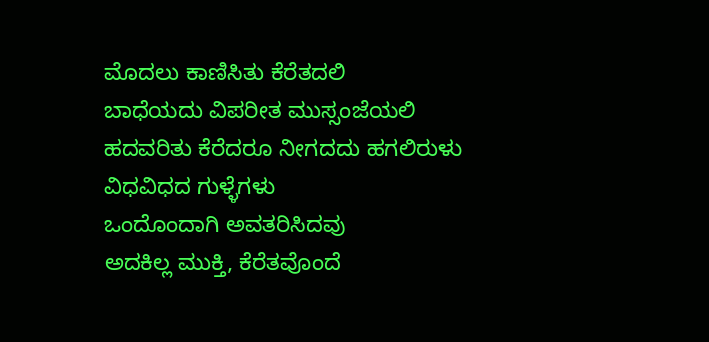ಮೊದಲು ಕಾಣಿಸಿತು ಕೆರೆತದಲಿ
ಬಾಧೆಯದು ವಿಪರೀತ ಮುಸ್ಸಂಜೆಯಲಿ
ಹದವರಿತು ಕೆರೆದರೂ ನೀಗದದು ಹಗಲಿರುಳು
ವಿಧವಿಧದ ಗುಳ್ಳೆಗಳು
ಒಂದೊಂದಾಗಿ ಅವತರಿಸಿದವು
ಅದಕಿಲ್ಲ ಮುಕ್ತಿ, ಕೆರೆತವೊಂದೆ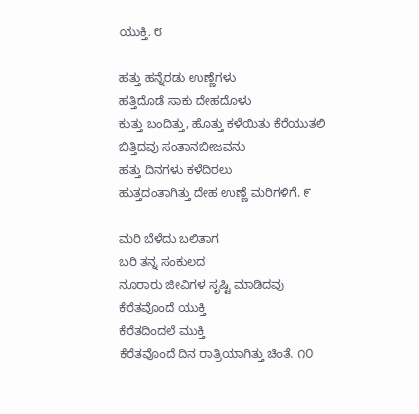ಯುಕ್ತಿ. ೮

ಹತ್ತು ಹನ್ನೆರಡು ಉಣ್ಣೆಗಳು
ಹತ್ತಿದೊಡೆ ಸಾಕು ದೇಹದೊಳು
ಕುತ್ತು ಬಂದಿತ್ತು, ಹೊತ್ತು ಕಳೆಯಿತು ಕೆರೆಯುತಲಿ
ಬಿತ್ತಿದವು ಸಂತಾನಬೀಜವನು
ಹತ್ತು ದಿನಗಳು ಕಳೆದಿರಲು
ಹುತ್ತದಂತಾಗಿತ್ತು ದೇಹ ಉಣ್ಣೆ ಮರಿಗಳಿಗೆ. ೯

ಮರಿ ಬೆಳೆದು ಬಲಿತಾಗ
ಬರಿ ತನ್ನ ಸಂಕುಲದ
ನೂರಾರು ಜೀವಿಗಳ ಸೃಷ್ಟಿ ಮಾಡಿದವು
ಕೆರೆತವೊಂದೆ ಯುಕ್ತಿ
ಕೆರೆತದಿಂದಲೆ ಮುಕ್ತಿ
ಕೆರೆತವೊಂದೆ ದಿನ ರಾತ್ರಿಯಾಗಿತ್ತು ಚಿಂತೆ. ೧೦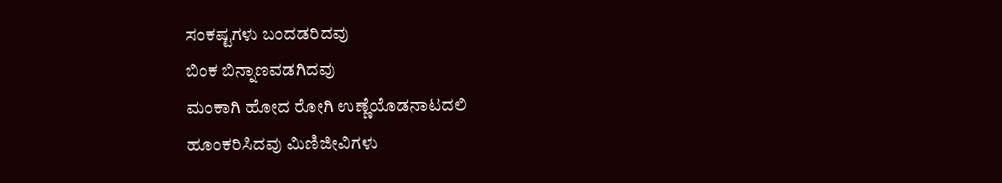ಸಂಕಷ್ಟಗಳು ಬಂದಡರಿದವು
ಬಿಂಕ ಬಿನ್ನಾಣವಡಗಿದವು
ಮಂಕಾಗಿ ಹೋದ ರೋಗಿ ಉಣ್ಣೆಯೊಡನಾಟದಲಿ
ಹೂಂಕರಿಸಿದವು ಮಿಣಿಜೀವಿಗಳು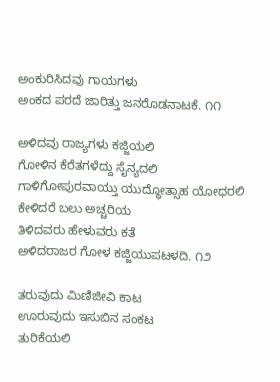ಅಂಕುರಿಸಿದವು ಗಾಯಗಳು
ಅಂಕದ ಪರದೆ ಜಾರಿತ್ತು ಜನರೊಡನಾಟಕೆ. ೧೧

ಅಳಿದವು ರಾಜ್ಯಗಳು ಕಜ್ಜಿಯಲಿ
ಗೋಳಿನ ಕೆರೆತಗಳೆದ್ದು ಸೈನ್ಯದಲಿ
ಗಾಳಿಗೋಪುರವಾಯ್ತು ಯುದ್ಧೋತ್ಸಾಹ ಯೋಧರಲಿ
ಕೇಳಿದರೆ ಬಲು ಅಚ್ಚರಿಯ
ತಿಳಿದವರು ಹೇಳುವರು ಕತೆ
ಅಳಿದರಾಜರ ಗೋಳ ಕಜ್ಜಿಯುಪಟಳದಿ. ೧೨

ತರುವುದು ಮಿಣಿಜೀವಿ ಕಾಟ
ಊರುವುದು ಇಸುಬಿನ ಸಂಕಟ
ತುರಿಕೆಯಲಿ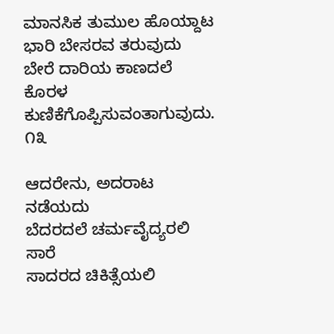ಮಾನಸಿಕ ತುಮುಲ ಹೊಯ್ದಾಟ
ಭಾರಿ ಬೇಸರವ ತರುವುದು
ಬೇರೆ ದಾರಿಯ ಕಾಣದಲೆ
ಕೊರಳ ಕುಣಿಕೆಗೊಪ್ಪಿಸುವಂತಾಗುವುದು. ೧೩

ಆದರೇನು, ಅದರಾಟ ನಡೆಯದು
ಬೆದರದಲೆ ಚರ್ಮವೈದ್ಯರಲಿ ಸಾರೆ
ಸಾದರದ ಚಿಕಿತ್ಸೆಯಲಿ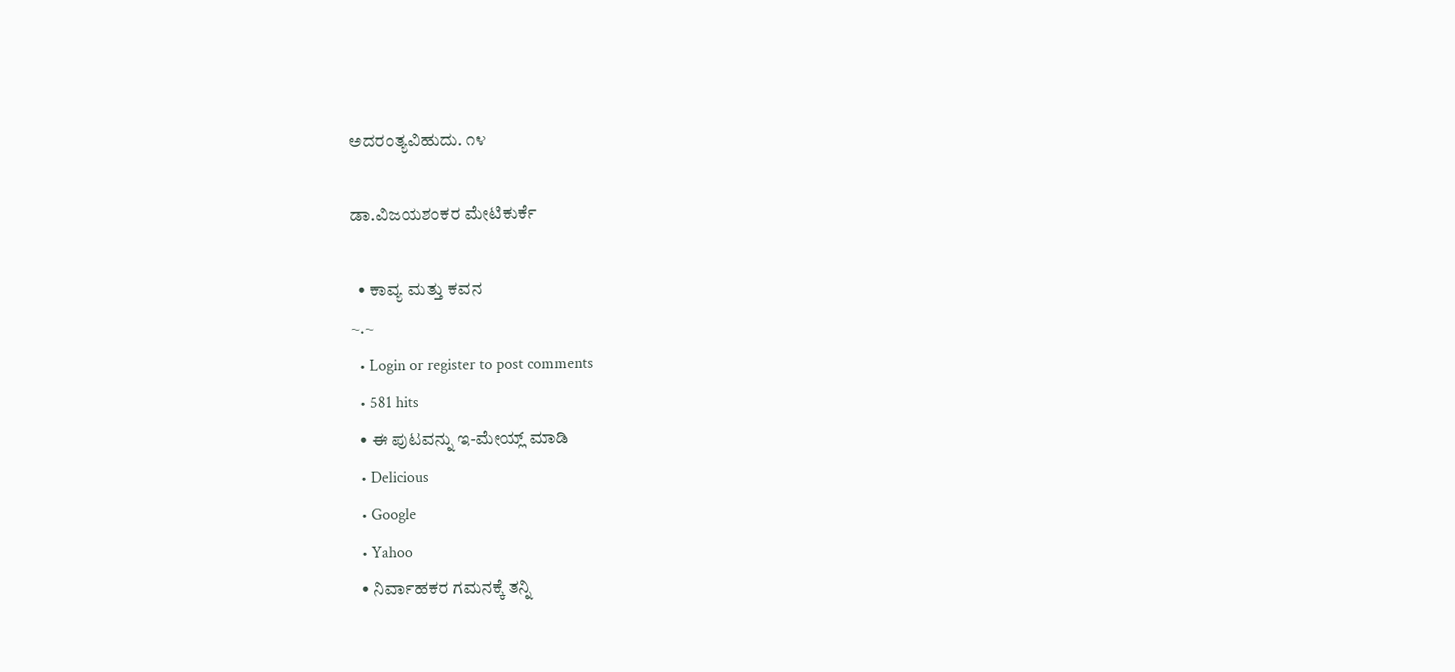ಅದರಂತ್ಯವಿಹುದು. ೧೪

ಡಾ.ವಿಜಯಶಂಕರ ಮೇಟಿಕುರ್ಕೆ

  • ಕಾವ್ಯ ಮತ್ತು ಕವನ
~.~
  • Login or register to post comments
  • 581 hits
  • ಈ ಪುಟವನ್ನು ಇ-ಮೇಯ್ಲ್ ಮಾಡಿ
  • Delicious
  • Google
  • Yahoo
  • ನಿರ್ವಾಹಕರ ಗಮನಕ್ಕೆ ತನ್ನಿ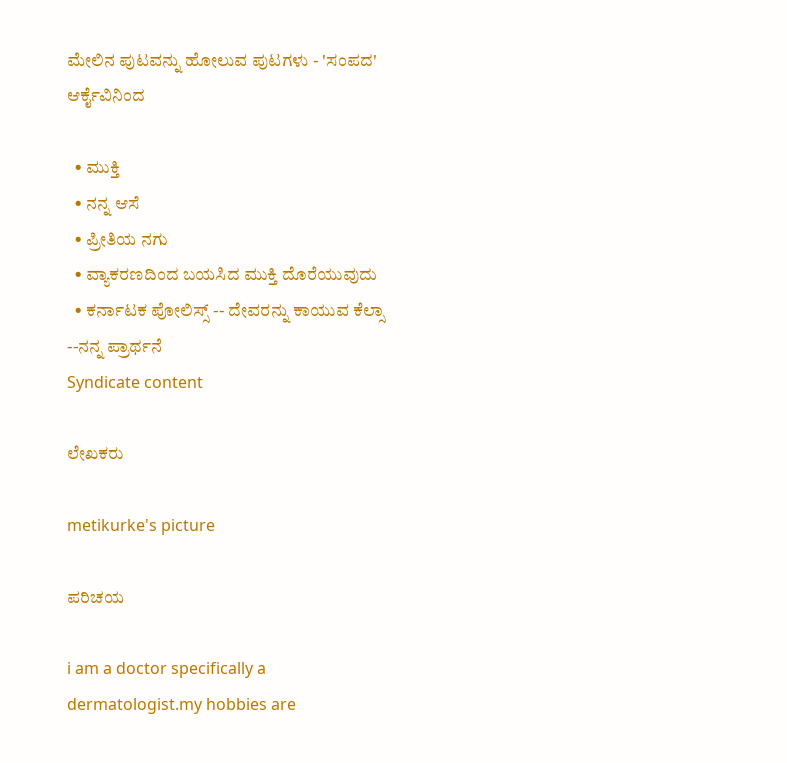ಮೇಲಿನ ಪುಟವನ್ನು ಹೋಲುವ ಪುಟಗಳು - 'ಸಂಪದ' ಆರ್ಕೈವಿನಿಂದ

  • ಮುಕ್ತಿ
  • ನನ್ನ ಆಸೆ
  • ಪ್ರೀತಿಯ ನಗು
  • ವ್ಯಾಕರಣದಿಂದ ಬಯಸಿದ ಮುಕ್ತಿ ದೊರೆಯುವುದು
  • ಕರ್ನಾಟಕ ಪೋಲಿಸ್ಸ್ -- ದೇವರನ್ನು ಕಾಯುವ ಕೆಲ್ಸಾ --ನನ್ನ ಪ್ರಾರ್ಥನೆ
Syndicate content

ಲೇಖಕರು

metikurke's picture

ಪರಿಚಯ

i am a doctor specifically a dermatologist.my hobbies are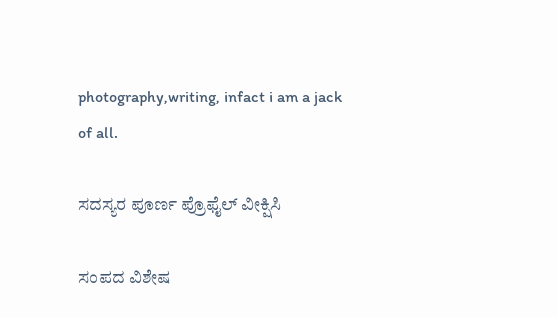photography,writing, infact i am a jack of all.

ಸದಸ್ಯರ ಪೂರ್ಣ ಪ್ರೊಫೈಲ್ ವೀಕ್ಷಿಸಿ

ಸಂಪದ ವಿಶೇಷ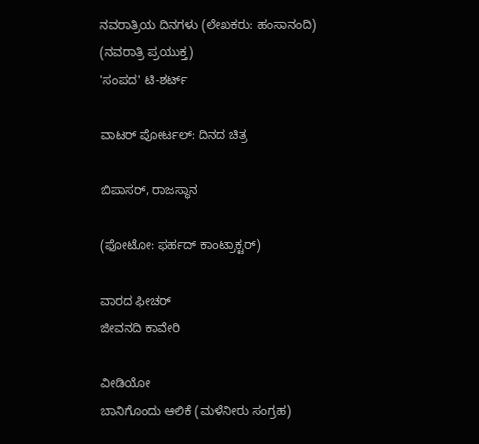ನವರಾತ್ರಿಯ ದಿನಗಳು (ಲೇಖಕರು: ಹಂಸಾನಂದಿ)
(ನವರಾತ್ರಿ ಪ್ರಯುಕ್ತ)
'ಸಂಪದ' ಟಿ-ಶರ್ಟ್

ವಾಟರ್ ಪೋರ್ಟಲ್: ದಿನದ ಚಿತ್ರ

ಬಿಪಾಸರ್, ರಾಜಸ್ಥಾನ

(ಫೋಟೋ: ಫರ್ಹದ್ ಕಾಂಟ್ರಾಕ್ಟರ್)

ವಾರದ ಫೀಚರ್
ಜೀವನದಿ ಕಾವೇರಿ

ವೀಡಿಯೋ
ಬಾನಿಗೊಂದು ಆಲಿಕೆ (ಮಳೆನೀರು ಸಂಗ್ರಹ)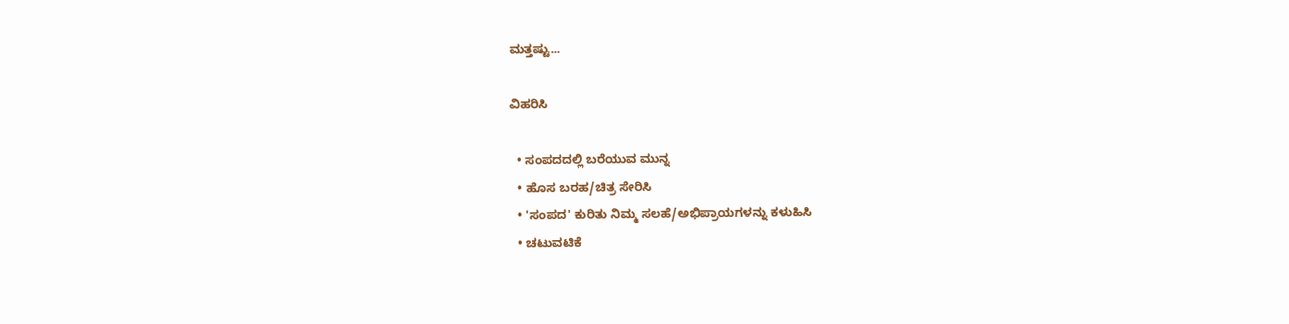ಮತ್ತಷ್ಟು...

ವಿಹರಿಸಿ

  • ಸಂಪದದಲ್ಲಿ ಬರೆಯುವ ಮುನ್ನ
  • ಹೊಸ ಬರಹ/ಚಿತ್ರ ಸೇರಿಸಿ
  • 'ಸಂಪದ' ಕುರಿತು ನಿಮ್ಮ ಸಲಹೆ/ಅಭಿಪ್ರಾಯಗಳನ್ನು ಕಳುಹಿಸಿ
  • ಚಟುವಟಿಕೆ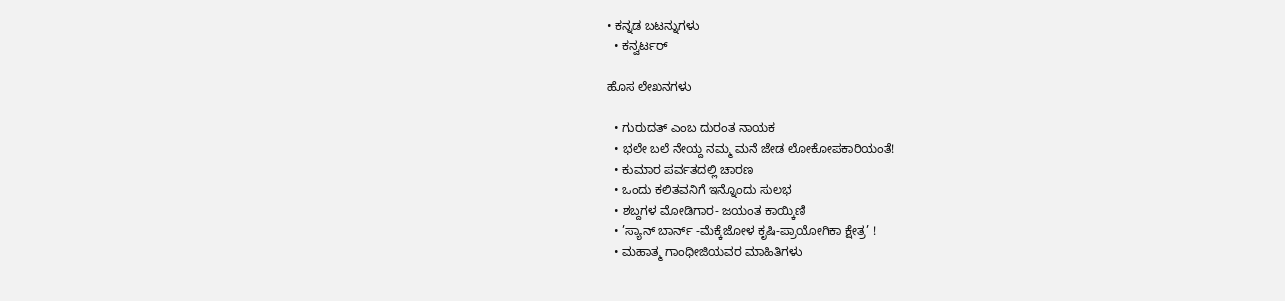• ಕನ್ನಡ ಬಟನ್ನುಗಳು
  • ಕನ್ವರ್ಟರ್

ಹೊಸ ಲೇಖನಗಳು

  • ಗುರುದತ್ ಎಂಬ ದುರಂತ ನಾಯಕ
  • ಭಲೇ ಬಲೆ ನೇಯ್ದ ನಮ್ಮ ಮನೆ ಜೇಡ ಲೋಕೋಪಕಾರಿಯಂತೆ!
  • ಕುಮಾರ ಪರ್ವತದಲ್ಲಿ ಚಾರಣ
  • ಒಂದು ಕಲಿತವನಿಗೆ ಇನ್ನೊಂದು ಸುಲಭ
  • ಶಬ್ದಗಳ ಮೋಡಿಗಾರ- ಜಯಂತ ಕಾಯ್ಕಿಣಿ
  • ’ಸ್ಯಾನ್ ಬಾರ್ನ್ -ಮೆಕ್ಕೆಜೋಳ ಕೃಷಿ-ಪ್ರಾಯೋಗಿಕಾ ಕ್ಷೇತ್ರ’ !
  • ಮಹಾತ್ಮ ಗಾಂಧೀಜಿಯವರ ಮಾಹಿತಿಗಳು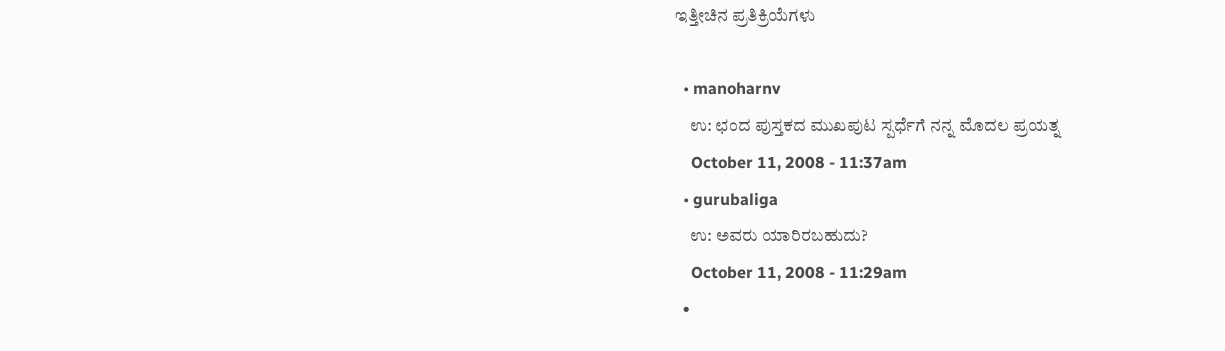ಇತ್ತೀಚಿನ ಪ್ರತಿಕ್ರಿಯೆಗಳು

  • manoharnv
    ಉ: ಛಂದ ಪುಸ್ತಕದ ಮುಖಪುಟ ಸ್ಪರ್ಧೆಗೆ ನನ್ನ ಮೊದಲ ಪ್ರಯತ್ನ
    October 11, 2008 - 11:37am
  • gurubaliga
    ಉ: ಅವರು ಯಾರಿರಬಹುದು?
    October 11, 2008 - 11:29am
  •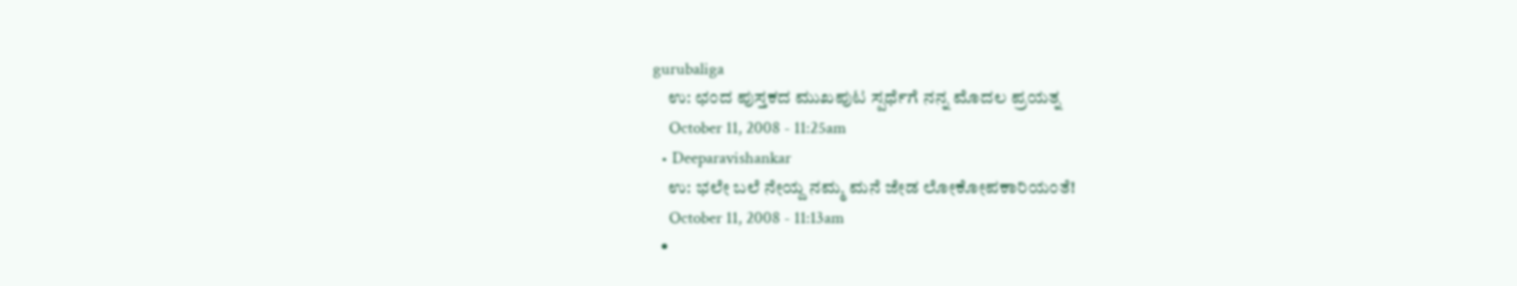gurubaliga
    ಉ: ಛಂದ ಪುಸ್ತಕದ ಮುಖಪುಟ ಸ್ಪರ್ಧೆಗೆ ನನ್ನ ಮೊದಲ ಪ್ರಯತ್ನ
    October 11, 2008 - 11:25am
  • Deeparavishankar
    ಉ: ಭಲೇ ಬಲೆ ನೇಯ್ದ ನಮ್ಮ ಮನೆ ಜೇಡ ಲೋಕೋಪಕಾರಿಯಂತೆ!
    October 11, 2008 - 11:13am
  •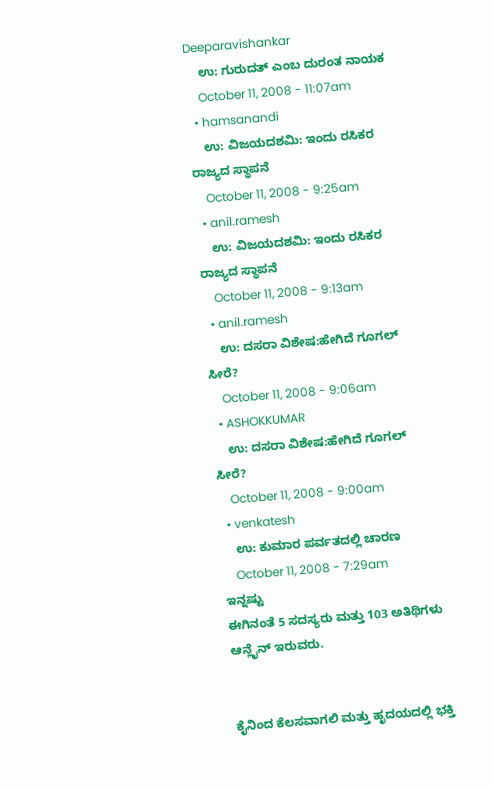Deeparavishankar
    ಉ: ಗುರುದತ್ ಎಂಬ ದುರಂತ ನಾಯಕ
    October 11, 2008 - 11:07am
  • hamsanandi
    ಉ: ವಿಜಯದಶಮಿ: ಇಂದು ರಸಿಕರ ರಾಜ್ಯದ ಸ್ಥಾಪನೆ
    October 11, 2008 - 9:25am
  • anil.ramesh
    ಉ: ವಿಜಯದಶಮಿ: ಇಂದು ರಸಿಕರ ರಾಜ್ಯದ ಸ್ಥಾಪನೆ
    October 11, 2008 - 9:13am
  • anil.ramesh
    ಉ: ದಸರಾ ವಿಶೇಷ:ಹೇಗಿದೆ ಗೂಗಲ್ ಸೀರೆ?
    October 11, 2008 - 9:06am
  • ASHOKKUMAR
    ಉ: ದಸರಾ ವಿಶೇಷ:ಹೇಗಿದೆ ಗೂಗಲ್ ಸೀರೆ?
    October 11, 2008 - 9:00am
  • venkatesh
    ಉ: ಕುಮಾರ ಪರ್ವತದಲ್ಲಿ ಚಾರಣ
    October 11, 2008 - 7:29am
ಇನ್ನಷ್ಟು
ಈಗಿನಂತೆ 5 ಸದಸ್ಯರು ಮತ್ತು 103 ಅತಿಥಿಗಳು ಆನ್ಲೈನ್ ಇರುವರು.


ಕೈನಿಂದ ಕೆಲಸವಾಗಲಿ ಮತ್ತು ಹೃದಯದಲ್ಲಿ ಭಕ್ತಿ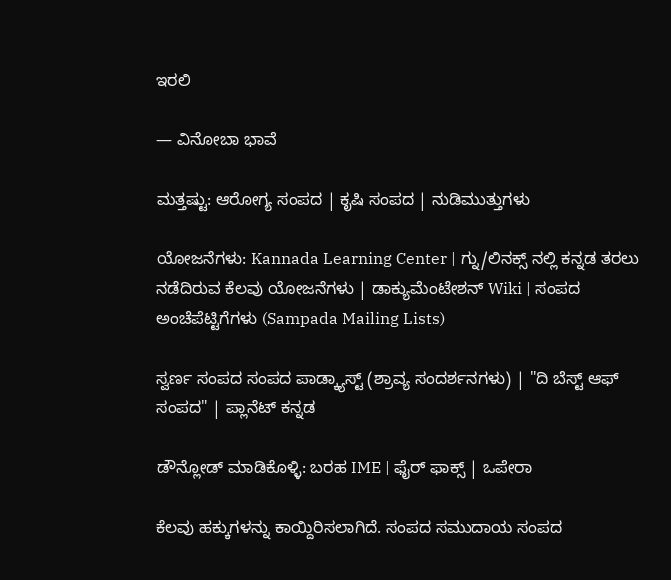ಇರಲಿ

— ವಿನೋಬಾ ಭಾವೆ

ಮತ್ತಷ್ಟು: ಆರೋಗ್ಯ ಸಂಪದ | ಕೃಷಿ ಸಂಪದ | ನುಡಿಮುತ್ತುಗಳು

ಯೋಜನೆಗಳು: Kannada Learning Center | ಗ್ನು/ಲಿನಕ್ಸ್ ನಲ್ಲಿ ಕನ್ನಡ ತರಲು ನಡೆದಿರುವ ಕೆಲವು ಯೋಜನೆಗಳು | ಡಾಕ್ಯುಮೆಂಟೇಶನ್ Wiki | ಸಂಪದ ಅಂಚೆಪೆಟ್ಟಿಗೆಗಳು (Sampada Mailing Lists)

ಸ್ವರ್ಣ ಸಂಪದ ಸಂಪದ ಪಾಡ್ಕ್ಯಾಸ್ಟ್ (ಶ್ರಾವ್ಯ ಸಂದರ್ಶನಗಳು) | "ದಿ ಬೆಸ್ಟ್ ಆಫ್ ಸಂಪದ" | ಪ್ಲಾನೆಟ್ ಕನ್ನಡ

ಡೌನ್ಲೋಡ್ ಮಾಡಿಕೊಳ್ಳಿ: ಬರಹ IME | ಫೈರ್ ಫಾಕ್ಸ್ | ಒಪೇರಾ

ಕೆಲವು ಹಕ್ಕುಗಳನ್ನು ಕಾಯ್ದಿರಿಸಲಾಗಿದೆ. ಸಂಪದ ಸಮುದಾಯ ಸಂಪದ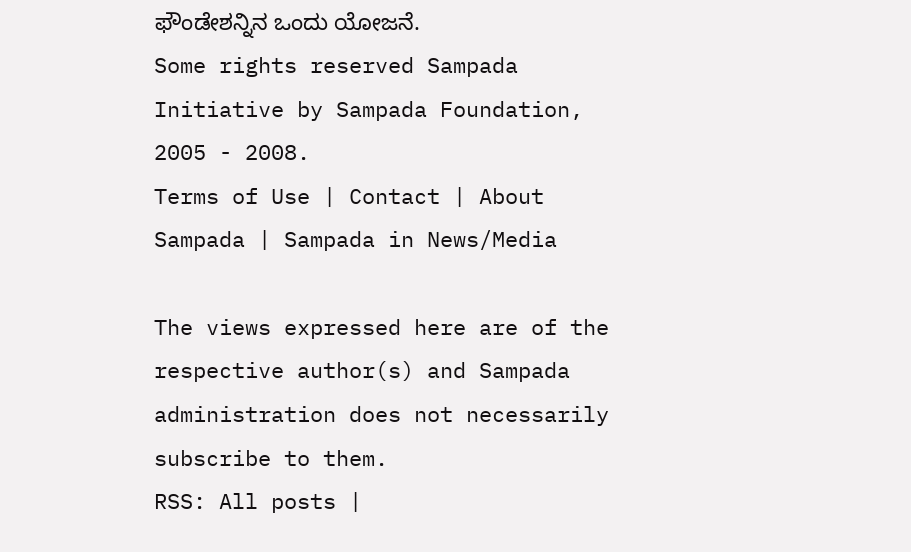ಫೌಂಡೇಶನ್ನಿನ ಒಂದು ಯೋಜನೆ.
Some rights reserved Sampada Initiative by Sampada Foundation, 2005 - 2008.
Terms of Use | Contact | About Sampada | Sampada in News/Media

The views expressed here are of the respective author(s) and Sampada administration does not necessarily subscribe to them.
RSS: All posts |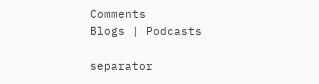Comments
Blogs | Podcasts

separator